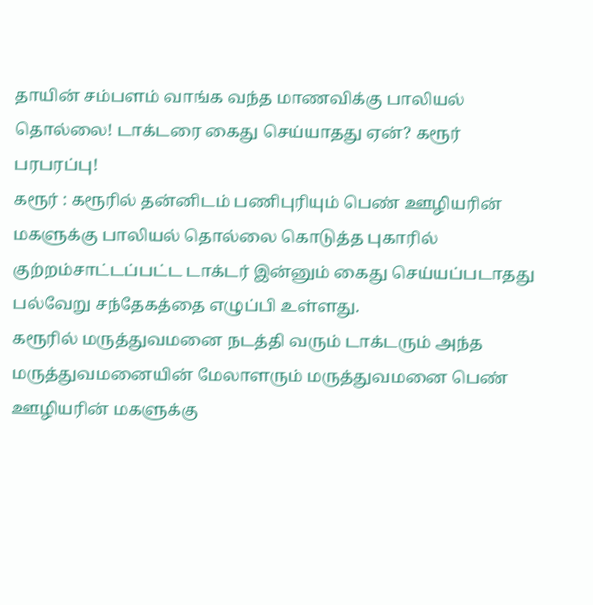தாயின் சம்பளம் வாங்க வந்த மாணவிக்கு பாலியல் தொல்லை! டாக்டரை கைது செய்யாதது ஏன்? கரூர் பரபரப்பு!
கரூர் : கரூரில் தன்னிடம் பணிபுரியும் பெண் ஊழியரின் மகளுக்கு பாலியல் தொல்லை கொடுத்த புகாரில் குற்றம்சாட்டப்பட்ட டாக்டர் இன்னும் கைது செய்யப்படாதது பல்வேறு சந்தேகத்தை எழுப்பி உள்ளது.
கரூரில் மருத்துவமனை நடத்தி வரும் டாக்டரும் அந்த மருத்துவமனையின் மேலாளரும் மருத்துவமனை பெண் ஊழியரின் மகளுக்கு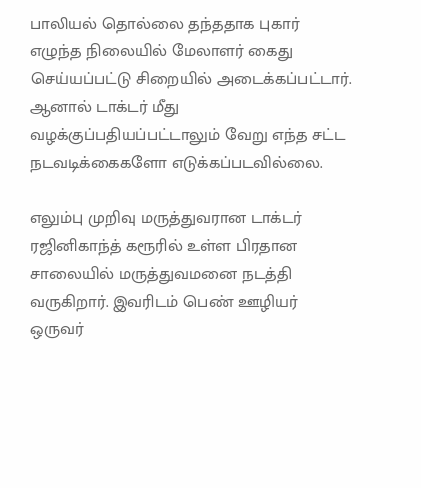பாலியல் தொல்லை தந்ததாக புகார் எழுந்த நிலையில் மேலாளர் கைது செய்யப்பட்டு சிறையில் அடைக்கப்பட்டார். ஆனால் டாக்டர் மீது வழக்குப்பதியப்பட்டாலும் வேறு எந்த சட்ட நடவடிக்கைகளோ எடுக்கப்படவில்லை.

எலும்பு முறிவு மருத்துவரான டாக்டர் ரஜினிகாந்த் கரூரில் உள்ள பிரதான சாலையில் மருத்துவமனை நடத்தி வருகிறார். இவரிடம் பெண் ஊழியர் ஒருவர்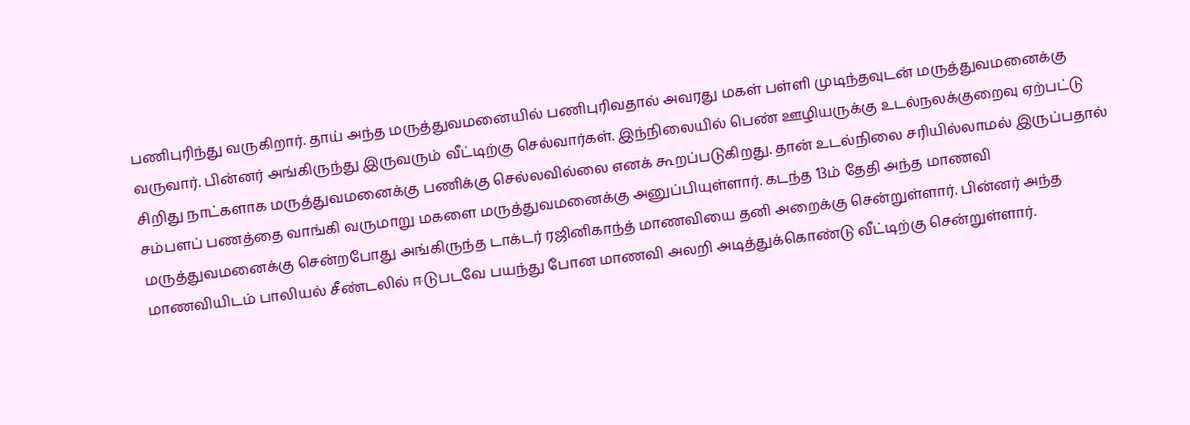பணிபுரிந்து வருகிறார். தாய் அந்த மருத்துவமனையில் பணிபுரிவதால் அவரது மகள் பள்ளி முடிந்தவுடன் மருத்துவமனைக்கு வருவார். பின்னர் அங்கிருந்து இருவரும் வீட்டிற்கு செல்வார்கள். இந்நிலையில் பெண் ஊழியருக்கு உடல்நலக்குறைவு ஏற்பட்டு சிறிது நாட்களாக மருத்துவமனைக்கு பணிக்கு செல்லவில்லை எனக் கூறப்படுகிறது. தான் உடல்நிலை சரியில்லாமல் இருப்பதால் சம்பளப் பணத்தை வாங்கி வருமாறு மகளை மருத்துவமனைக்கு அனுப்பியுள்ளார். கடந்த 13ம் தேதி அந்த மாணவி மருத்துவமனைக்கு சென்றபோது அங்கிருந்த டாக்டர் ரஜினிகாந்த் மாணவியை தனி அறைக்கு சென்றுள்ளார். பின்னர் அந்த மாணவியிடம் பாலியல் சீண்டலில் ஈடுபடவே பயந்து போன மாணவி அலறி அடித்துக்கொண்டு வீட்டிற்கு சென்றுள்ளார்.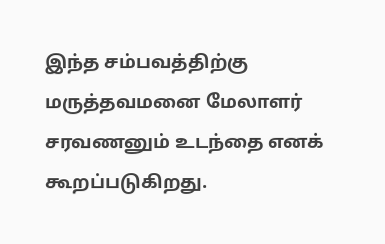இந்த சம்பவத்திற்கு மருத்தவமனை மேலாளர் சரவணனும் உடந்தை எனக் கூறப்படுகிறது.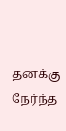தனக்கு நேர்ந்த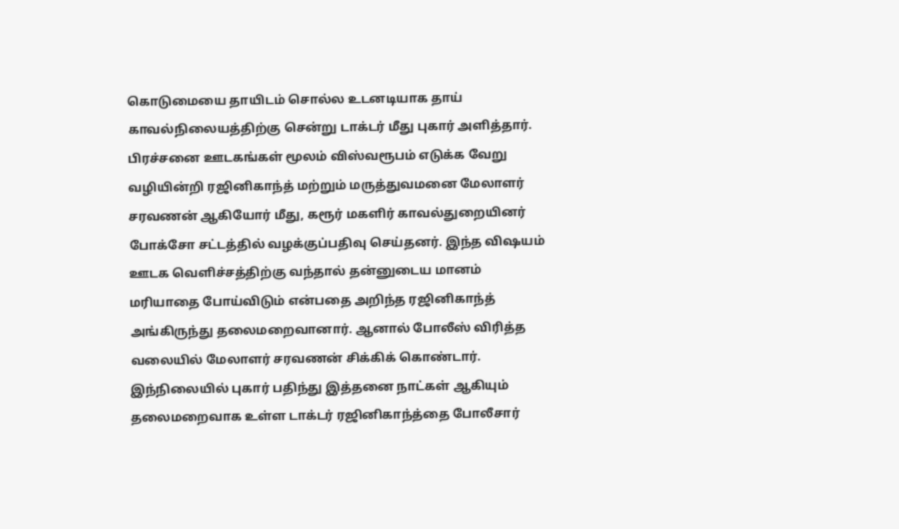கொடுமையை தாயிடம் சொல்ல உடனடியாக தாய் காவல்நிலையத்திற்கு சென்று டாக்டர் மீது புகார் அளித்தார். பிரச்சனை ஊடகங்கள் மூலம் விஸ்வரூபம் எடுக்க வேறு வழியின்றி ரஜினிகாந்த் மற்றும் மருத்துவமனை மேலாளர் சரவணன் ஆகியோர் மீது, கரூர் மகளிர் காவல்துறையினர் போக்சோ சட்டத்தில் வழக்குப்பதிவு செய்தனர். இந்த விஷயம் ஊடக வெளிச்சத்திற்கு வந்தால் தன்னுடைய மானம் மரியாதை போய்விடும் என்பதை அறிந்த ரஜினிகாந்த் அங்கிருந்து தலைமறைவானார். ஆனால் போலீஸ் விரித்த வலையில் மேலாளர் சரவணன் சிக்கிக் கொண்டார்.
இந்நிலையில் புகார் பதிந்து இத்தனை நாட்கள் ஆகியும் தலைமறைவாக உள்ள டாக்டர் ரஜினிகாந்த்தை போலீசார்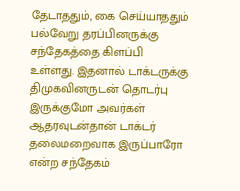தேடாததும், கை செய்யாததும் பல்வேறு தரப்பினருக்கு சந்தேகத்தை கிளப்பி உள்ளது. இதனால் டாக்டருக்கு திமுகவினருடன் தொடர்பு இருக்குமோ அவர்கள் ஆதரவுடன்தான் டாக்டர் தலைமறைவாக இருப்பாரோ என்ற சந்தேகம்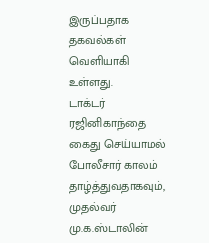இருப்பதாக தகவல்கள் வெளியாகி உள்ளது.
டாக்டர் ரஜினிகாந்தை கைது செய்யாமல் போலீசார் காலம் தாழ்த்துவதாகவும், முதல்வர் மு.க.ஸ்டாலின்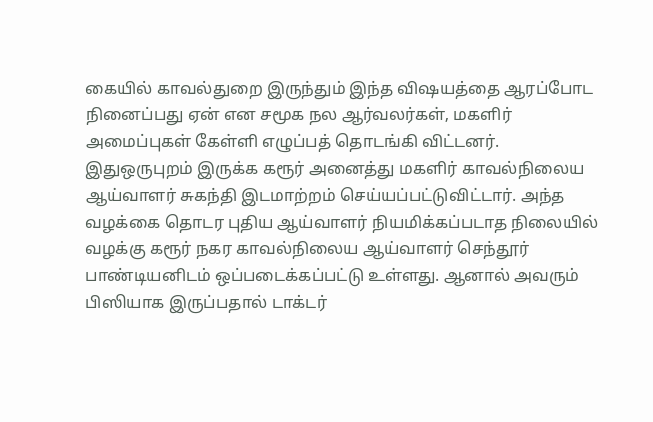கையில் காவல்துறை இருந்தும் இந்த விஷயத்தை ஆரப்போட நினைப்பது ஏன் என சமூக நல ஆர்வலர்கள், மகளிர் அமைப்புகள் கேள்ளி எழுப்பத் தொடங்கி விட்டனர்.
இதுஒருபுறம் இருக்க கரூர் அனைத்து மகளிர் காவல்நிலைய ஆய்வாளர் சுகந்தி இடமாற்றம் செய்யப்பட்டுவிட்டார். அந்த வழக்கை தொடர புதிய ஆய்வாளர் நியமிக்கப்படாத நிலையில் வழக்கு கரூர் நகர காவல்நிலைய ஆய்வாளர் செந்தூர் பாண்டியனிடம் ஒப்படைக்கப்பட்டு உள்ளது. ஆனால் அவரும் பிஸியாக இருப்பதால் டாக்டர்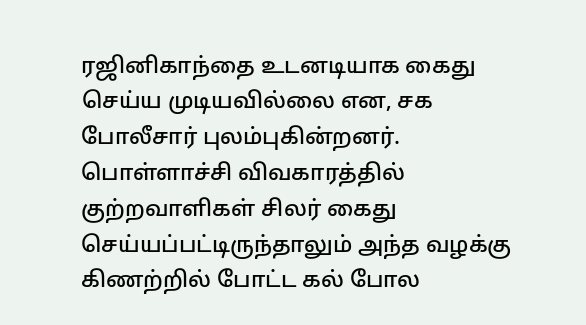ரஜினிகாந்தை உடனடியாக கைது செய்ய முடியவில்லை என, சக போலீசார் புலம்புகின்றனர்.
பொள்ளாச்சி விவகாரத்தில் குற்றவாளிகள் சிலர் கைது செய்யப்பட்டிருந்தாலும் அந்த வழக்கு கிணற்றில் போட்ட கல் போல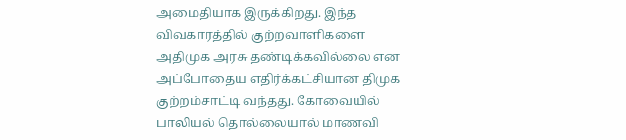அமைதியாக இருக்கிறது. இந்த விவகாரத்தில் குற்றவாளிகளை அதிமுக அரசு தண்டிக்கவில்லை என அப்போதைய எதிர்க்கட்சியான திமுக குற்றம்சாட்டி வந்தது. கோவையில் பாலியல் தொல்லையால் மாணவி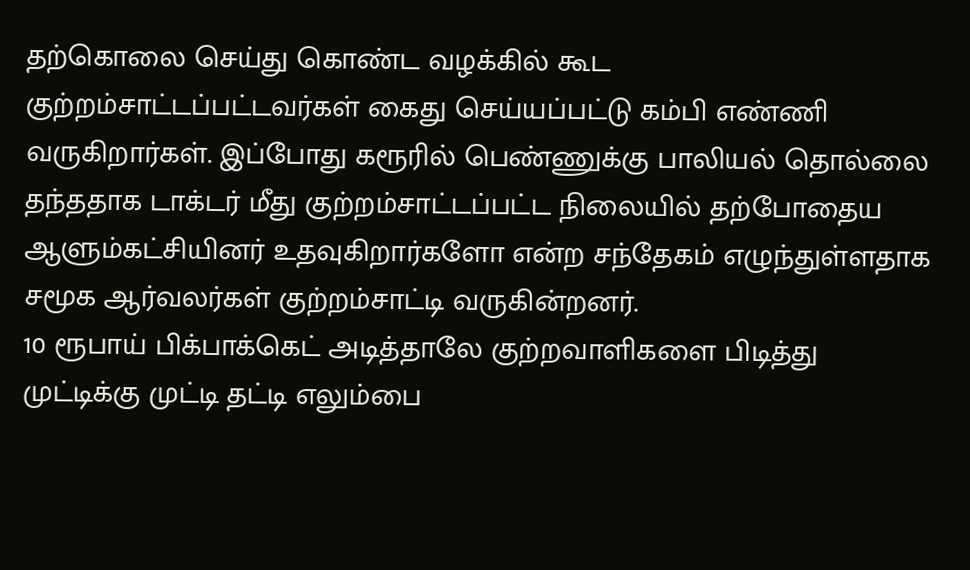தற்கொலை செய்து கொண்ட வழக்கில் கூட குற்றம்சாட்டப்பட்டவர்கள் கைது செய்யப்பட்டு கம்பி எண்ணி வருகிறார்கள். இப்போது கரூரில் பெண்ணுக்கு பாலியல் தொல்லை தந்ததாக டாக்டர் மீது குற்றம்சாட்டப்பட்ட நிலையில் தற்போதைய ஆளும்கட்சியினர் உதவுகிறார்களோ என்ற சந்தேகம் எழுந்துள்ளதாக சமூக ஆர்வலர்கள் குற்றம்சாட்டி வருகின்றனர்.
10 ரூபாய் பிக்பாக்கெட் அடித்தாலே குற்றவாளிகளை பிடித்து முட்டிக்கு முட்டி தட்டி எலும்பை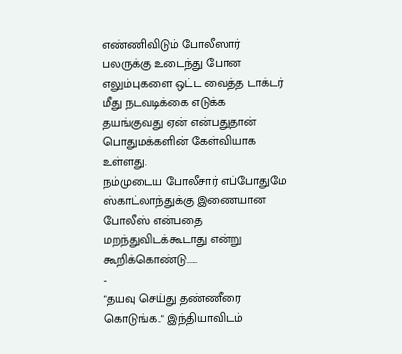எண்ணிவிடும் போலீஸார் பலருக்கு உடைந்து போன எலும்புகளை ஒட்ட வைத்த டாக்டர் மீது நடவடிக்கை எடுக்க தயங்குவது ஏன் என்பதுதான் பொதுமக்களின் கேள்வியாக உள்ளது.
நம்முடைய போலீசார் எப்போதுமே ஸ்காட்லாந்துக்கு இணையான போலீஸ் என்பதை மறந்துவிடக்கூடாது என்று கூறிக்கொண்டு......
-
"தயவு செய்து தண்ணீரை கொடுங்க.." இந்தியாவிடம்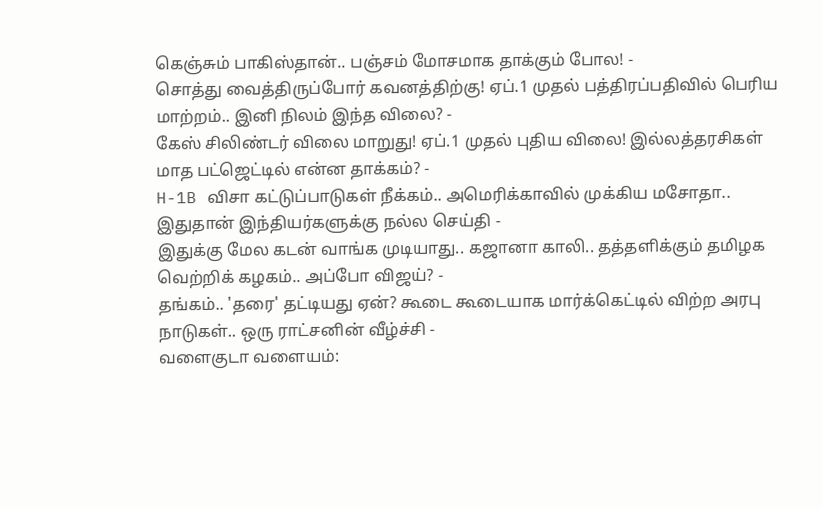கெஞ்சும் பாகிஸ்தான்.. பஞ்சம் மோசமாக தாக்கும் போல! -
சொத்து வைத்திருப்போர் கவனத்திற்கு! ஏப்.1 முதல் பத்திரப்பதிவில் பெரிய மாற்றம்.. இனி நிலம் இந்த விலை? -
கேஸ் சிலிண்டர் விலை மாறுது! ஏப்.1 முதல் புதிய விலை! இல்லத்தரசிகள் மாத பட்ஜெட்டில் என்ன தாக்கம்? -
H-1B விசா கட்டுப்பாடுகள் நீக்கம்.. அமெரிக்காவில் முக்கிய மசோதா.. இதுதான் இந்தியர்களுக்கு நல்ல செய்தி -
இதுக்கு மேல கடன் வாங்க முடியாது.. கஜானா காலி.. தத்தளிக்கும் தமிழக வெற்றிக் கழகம்.. அப்போ விஜய்? -
தங்கம்.. 'தரை' தட்டியது ஏன்? கூடை கூடையாக மார்க்கெட்டில் விற்ற அரபு நாடுகள்.. ஒரு ராட்சனின் வீழ்ச்சி -
வளைகுடா வளையம்: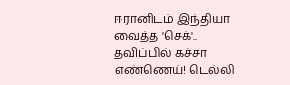ஈரானிடம் இந்தியா வைத்த 'செக்'.. தவிப்பில் கச்சா எண்ணெய்! டெல்லி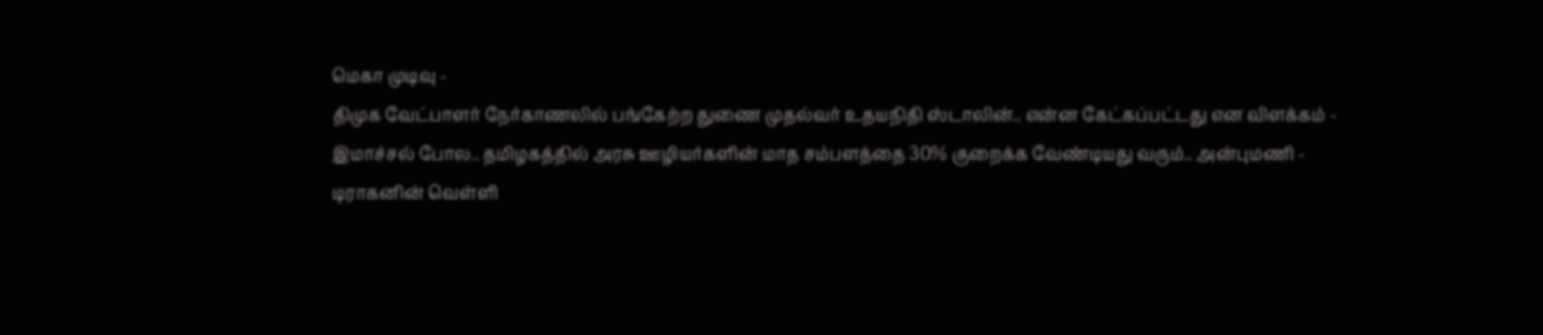மெகா முடிவு -
திமுக வேட்பாளர் நேர்காணலில் பங்கேற்ற துணை முதல்வர் உதயநிதி ஸ்டாலின்.. என்ன கேட்கப்பட்டது என விளக்கம் -
இமாச்சல் போல.. தமிழகத்தில் அரசு ஊழியர்களின் மாத சம்பளத்தை 30% குறைக்க வேண்டியது வரும்.. அன்புமணி -
டிராகனின் வெள்ளி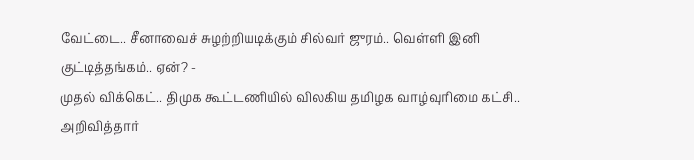வேட்டை.. சீனாவைச் சுழற்றியடிக்கும் சில்வர் ஜுரம்.. வெள்ளி இனி குட்டித்தங்கம்.. ஏன்? -
முதல் விக்கெட்.. திமுக கூட்டணியில் விலகிய தமிழக வாழ்வுரிமை கட்சி.. அறிவித்தார்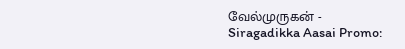வேல்முருகன் -
Siragadikka Aasai Promo: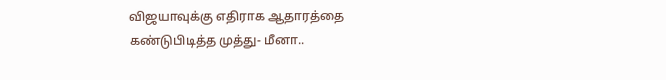விஜயாவுக்கு எதிராக ஆதாரத்தை கண்டுபிடித்த முத்து- மீனா..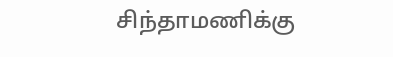சிந்தாமணிக்கு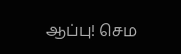ஆப்பு! செம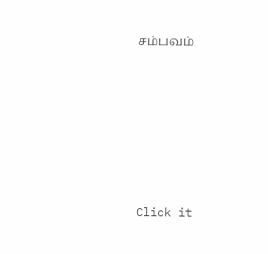சம்பவம்












Click it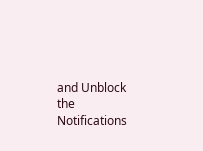and Unblock the Notifications